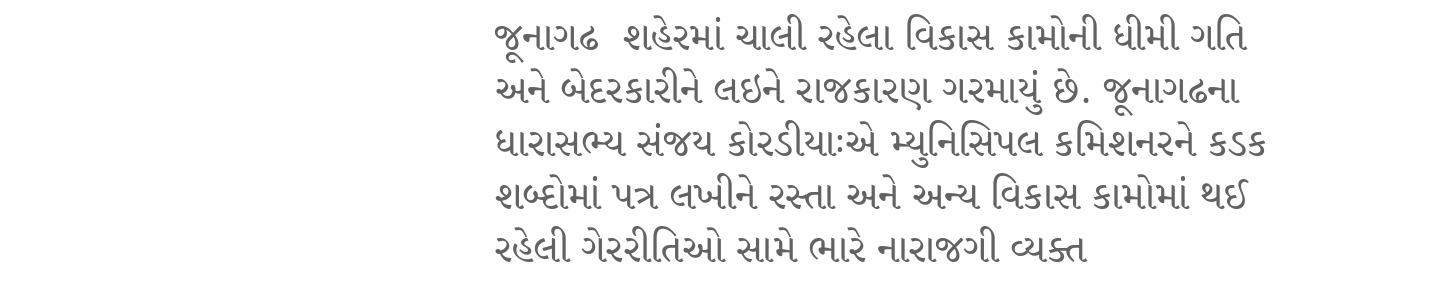જૂનાગઢ  શહેરમાં ચાલી રહેલા વિકાસ કામોની ધીમી ગતિ અને બેદરકારીને લઇને રાજકારણ ગરમાયું છે. જૂનાગઢના ધારાસભ્ય સંજય કોરડીયાઃએ મ્યુનિસિપલ કમિશનરને કડક શબ્દોમાં પત્ર લખીને રસ્તા અને અન્ય વિકાસ કામોમાં થઈ રહેલી ગેરરીતિઓ સામે ભારે નારાજગી વ્યક્ત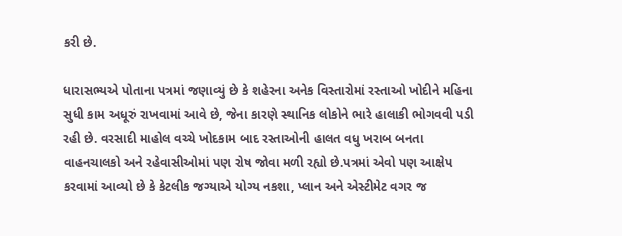કરી છે.

ધારાસભ્યએ પોતાના પત્રમાં જણાવ્યું છે કે શહેરના અનેક વિસ્તારોમાં રસ્તાઓ ખોદીને મહિના સુધી કામ અધૂરું રાખવામાં આવે છે, જેના કારણે સ્થાનિક લોકોને ભારે હાલાકી ભોગવવી પડી રહી છે. વરસાદી માહોલ વચ્ચે ખોદકામ બાદ રસ્તાઓની હાલત વધુ ખરાબ બનતા વાહનચાલકો અને રહેવાસીઓમાં પણ રોષ જોવા મળી રહ્યો છે.પત્રમાં એવો પણ આક્ષેપ કરવામાં આવ્યો છે કે કેટલીક જગ્યાએ યોગ્ય નકશા, પ્લાન અને એસ્ટીમેટ વગર જ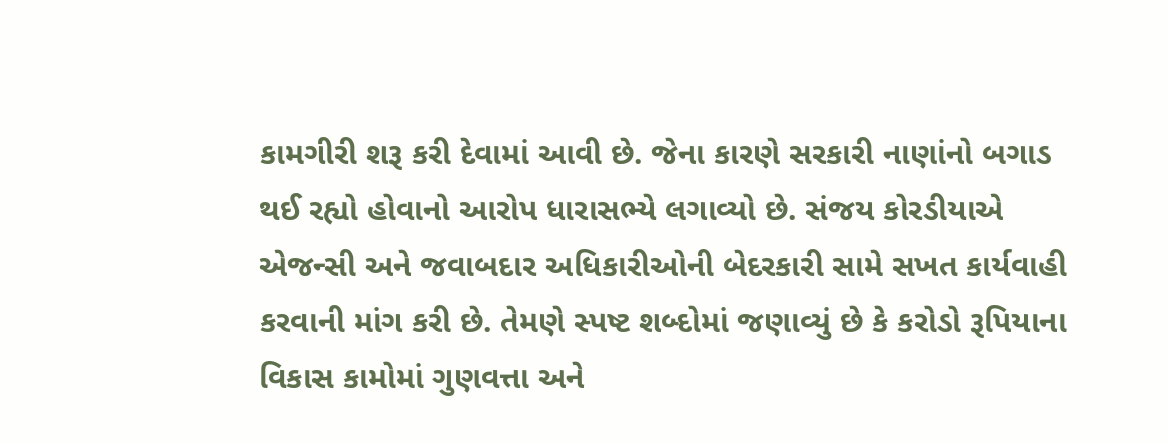કામગીરી શરૂ કરી દેવામાં આવી છે. જેના કારણે સરકારી નાણાંનો બગાડ થઈ રહ્યો હોવાનો આરોપ ધારાસભ્યે લગાવ્યો છે. સંજય કોરડીયાએ એજન્સી અને જવાબદાર અધિકારીઓની બેદરકારી સામે સખત કાર્યવાહી કરવાની માંગ કરી છે. તેમણે સ્પષ્ટ શબ્દોમાં જણાવ્યું છે કે કરોડો રૂપિયાના વિકાસ કામોમાં ગુણવત્તા અને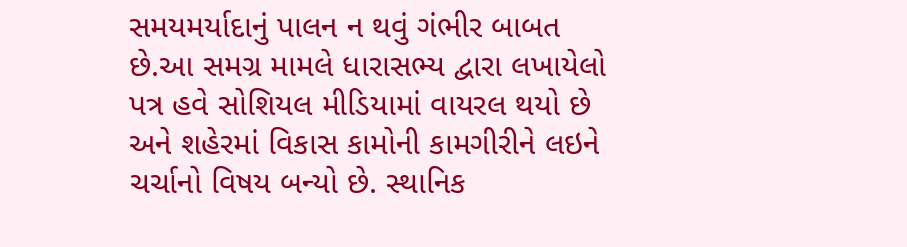સમયમર્યાદાનું પાલન ન થવું ગંભીર બાબત છે.આ સમગ્ર મામલે ધારાસભ્ય દ્વારા લખાયેલો પત્ર હવે સોશિયલ મીડિયામાં વાયરલ થયો છે અને શહેરમાં વિકાસ કામોની કામગીરીને લઇને ચર્ચાનો વિષય બન્યો છે. સ્થાનિક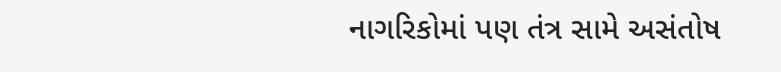નાગરિકોમાં પણ તંત્ર સામે અસંતોષ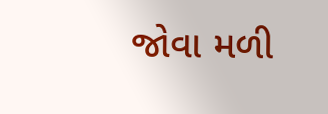જોવા મળી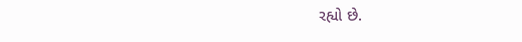રહ્યો છે.